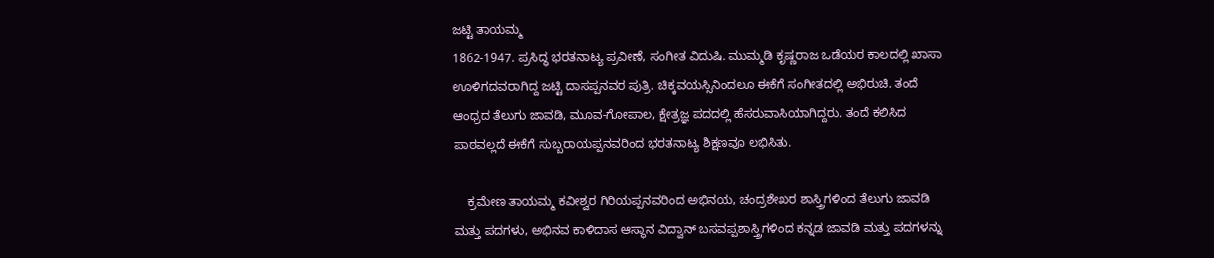ಜಟ್ಟಿ ತಾಯಮ್ಮ
1862-1947. ಪ್ರಸಿದ್ಧ ಭರತನಾಟ್ಯ ಪ್ರವೀಣೆ, ಸಂಗೀತ ವಿದುಷಿ. ಮುಮ್ಮಡಿ ಕೃಷ್ಣರಾಜ ಒಡೆಯರ ಕಾಲದಲ್ಲಿ ಖಾಸಾ ಊಳಿಗದವರಾಗಿದ್ದ ಜಟ್ಟಿ ದಾಸಪ್ಪನವರ ಪುತ್ರಿ. ಚಿಕ್ಕವಯಸ್ಸಿನಿಂದಲೂ ಈಕೆಗೆ ಸಂಗೀತದಲ್ಲಿ ಅಭಿರುಚಿ. ತಂದೆ ಆಂಧ್ರದ ತೆಲುಗು ಜಾವಡಿ, ಮೂವ-ಗೋಪಾಲ, ಕ್ಷೇತ್ರಜ್ಞ ಪದದಲ್ಲಿ ಹೆಸರುವಾಸಿಯಾಗಿದ್ದರು. ತಂದೆ ಕಲಿಸಿದ ಪಾಠವಲ್ಲದೆ ಈಕೆಗೆ ಸುಬ್ಬರಾಯಪ್ಪನವರಿಂದ ಭರತನಾಟ್ಯ ಶಿಕ್ಷಣವೂ ಲಭಿಸಿತು.

    ಕ್ರಮೇಣ ತಾಯಮ್ಮ ಕವೀಶ್ವರ ಗಿರಿಯಪ್ಪನವರಿಂದ ಅಭಿನಯ, ಚಂದ್ರಶೇಖರ ಶಾಸ್ತ್ರಿಗಳಿಂದ ತೆಲುಗು ಜಾವಡಿ ಮತ್ತು ಪದಗಳು, ಅಭಿನವ ಕಾಳಿದಾಸ ಆಸ್ಥಾನ ವಿದ್ವಾನ್ ಬಸವಪ್ಪಶಾಸ್ತ್ರಿಗಳಿಂದ ಕನ್ನಡ ಜಾವಡಿ ಮತ್ತು ಪದಗಳನ್ನು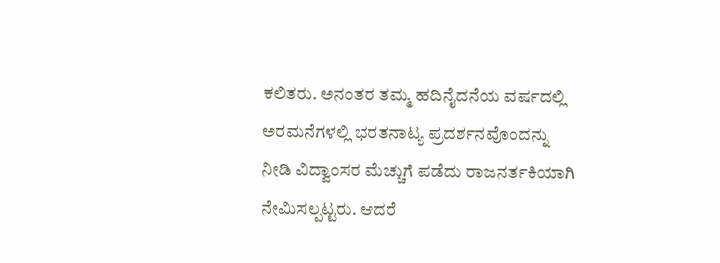ಕಲಿತರು. ಅನಂತರ ತಮ್ಮ ಹದಿನೈದನೆಯ ವರ್ಷದಲ್ಲಿ ಅರಮನೆಗಳಲ್ಲಿ ಭರತನಾಟ್ಯ ಪ್ರದರ್ಶನವೊಂದನ್ನು ನೀಡಿ ವಿದ್ವಾಂಸರ ಮೆಚ್ಚುಗೆ ಪಡೆದು ರಾಜನರ್ತಕಿಯಾಗಿ ನೇಮಿಸಲ್ಪಟ್ಟರು. ಆದರೆ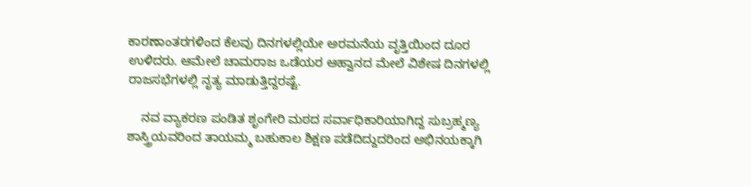ಕಾರಣಾಂತರಗಳಿಂದ ಕೆಲವು ದಿನಗಳಲ್ಲಿಯೇ ಅರಮನೆಯ ವೃತ್ತಿಯಿಂದ ದೂರ ಉಳಿದರು. ಆಮೇಲೆ ಚಾಮರಾಜ ಒಡೆಯರ ಆಹ್ವಾನದ ಮೇಲೆ ವಿಶೇಷ ದಿನಗಳಲ್ಲಿ ರಾಜಸಭೆಗಳಲ್ಲಿ ನೃತ್ಯ ಮಾಡುತ್ತಿದ್ದರಷ್ಟೆ.

    ನವ ವ್ಯಾಕರಣ ಪಂಡಿತ ಶೃಂಗೇರಿ ಮಠದ ಸರ್ವಾಧಿಕಾರಿಯಾಗಿದ್ದ ಸುಬ್ರಹ್ಮಣ್ಯ ಶಾಸ್ತ್ರಿಯವರಿಂದ ತಾಯಮ್ಮ ಬಹುಕಾಲ ಶಿಕ್ಷಣ ಪಡೆದಿದ್ದುದರಿಂದ ಅಭಿನಯಕ್ಕಾಗಿ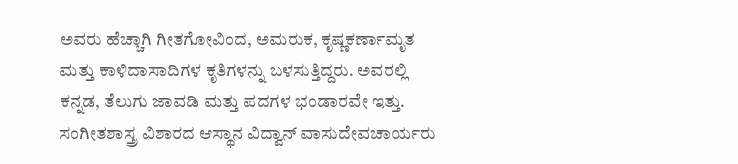ಅವರು ಹೆಚ್ಚಾಗಿ ಗೀತಗೋವಿಂದ, ಅಮರುಕ, ಕೃಷ್ಣಕರ್ಣಾಮೃತ ಮತ್ತು ಕಾಳಿದಾಸಾದಿಗಳ ಕೃತಿಗಳನ್ನು ಬಳಸುತ್ತಿದ್ದರು. ಅವರಲ್ಲಿ ಕನ್ನಡ, ತೆಲುಗು ಜಾವಡಿ ಮತ್ತು ಪದಗಳ ಭಂಡಾರವೇ ಇತ್ತು. ಸಂಗೀತಶಾಸ್ತ್ರ ವಿಶಾರದ ಆಸ್ಥಾನ ವಿದ್ವಾನ್ ವಾಸುದೇವಚಾರ್ಯರು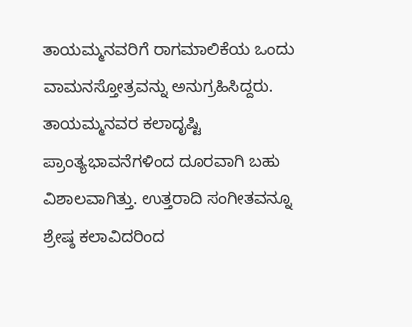ತಾಯಮ್ಮನವರಿಗೆ ರಾಗಮಾಲಿಕೆಯ ಒಂದು ವಾಮನಸ್ತೋತ್ರವನ್ನು ಅನುಗ್ರಹಿಸಿದ್ದರು. ತಾಯಮ್ಮನವರ ಕಲಾದೃಷ್ಟಿ ಪ್ರಾಂತ್ಯಭಾವನೆಗಳಿಂದ ದೂರವಾಗಿ ಬಹು ವಿಶಾಲವಾಗಿತ್ತು. ಉತ್ತರಾದಿ ಸಂಗೀತವನ್ನೂ ಶ್ರೇಷ್ಠ ಕಲಾವಿದರಿಂದ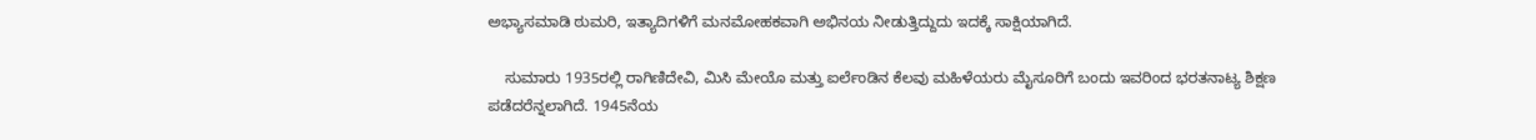ಅಭ್ಯಾಸಮಾಡಿ ಠುಮರಿ, ಇತ್ಯಾದಿಗಳಿಗೆ ಮನಮೋಹಕವಾಗಿ ಅಭಿನಯ ನೀಡುತ್ತಿದ್ದುದು ಇದಕ್ಕೆ ಸಾಕ್ಷಿಯಾಗಿದೆ.

    ಸುಮಾರು 1935ರಲ್ಲಿ ರಾಗಿಣಿದೇವಿ, ಮಿಸಿ ಮೇಯೊ ಮತ್ತು ಐರ್ಲೆಂಡಿನ ಕೆಲವು ಮಹಿಳೆಯರು ಮೈಸೂರಿಗೆ ಬಂದು ಇವರಿಂದ ಭರತನಾಟ್ಯ ಶಿಕ್ಷಣ ಪಡೆದರೆನ್ನಲಾಗಿದೆ. 1945ನೆಯ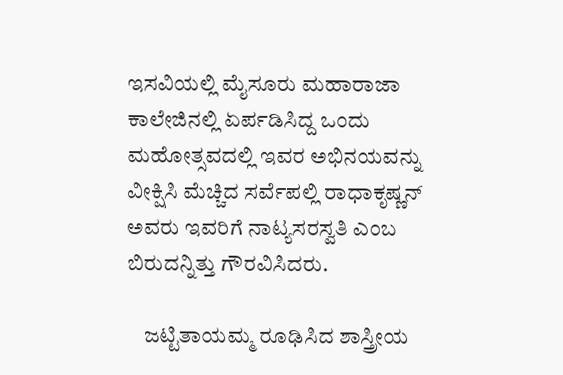ಇಸವಿಯಲ್ಲಿ ಮೈಸೂರು ಮಹಾರಾಜಾ ಕಾಲೇಜಿನಲ್ಲಿ ಏರ್ಪಡಿಸಿದ್ದ ಒಂದು ಮಹೋತ್ಸವದಲ್ಲಿ ಇವರ ಅಭಿನಯವನ್ನು ವೀಕ್ಷಿಸಿ ಮೆಚ್ಚಿದ ಸರ್ವೆಪಲ್ಲಿ ರಾಧಾಕೃಷ್ಣನ್ ಅವರು ಇವರಿಗೆ ನಾಟ್ಯಸರಸ್ವತಿ ಎಂಬ ಬಿರುದನ್ನಿತ್ತು ಗೌರವಿಸಿದರು.

    ಜಟ್ಟಿತಾಯಮ್ಮ ರೂಢಿಸಿದ ಶಾಸ್ತ್ರೀಯ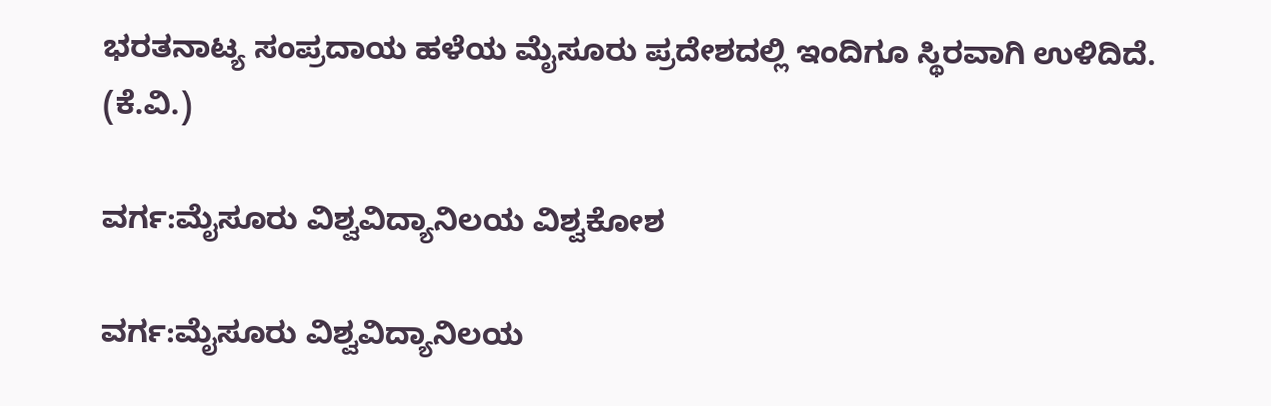ಭರತನಾಟ್ಯ ಸಂಪ್ರದಾಯ ಹಳೆಯ ಮೈಸೂರು ಪ್ರದೇಶದಲ್ಲಿ ಇಂದಿಗೂ ಸ್ಥಿರವಾಗಿ ಉಳಿದಿದೆ.                                       (ಕೆ.ವಿ.)

ವರ್ಗ:ಮೈಸೂರು ವಿಶ್ವವಿದ್ಯಾನಿಲಯ ವಿಶ್ವಕೋಶ

ವರ್ಗ:ಮೈಸೂರು ವಿಶ್ವವಿದ್ಯಾನಿಲಯ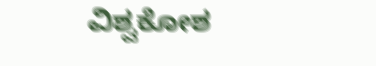ವಿಶ್ವಕೋಶ